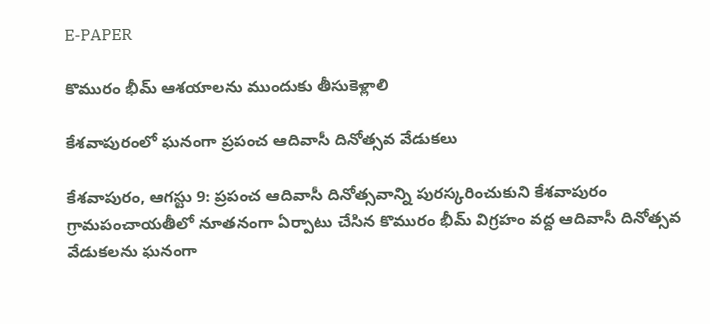E-PAPER

కొమురం భీమ్ ఆశయాలను ముందుకు తీసుకెళ్లాలి

కేశవాపురంలో ఘనంగా ప్రపంచ ఆదివాసీ దినోత్సవ వేడుకలు

కేశవాపురం, ఆగస్టు 9: ప్రపంచ ఆదివాసీ దినోత్సవాన్ని పురస్కరించుకుని కేశవాపురం గ్రామపంచాయతీలో నూతనంగా ఏర్పాటు చేసిన కొమురం భీమ్ విగ్రహం వద్ద ఆదివాసీ దినోత్సవ వేడుకలను ఘనంగా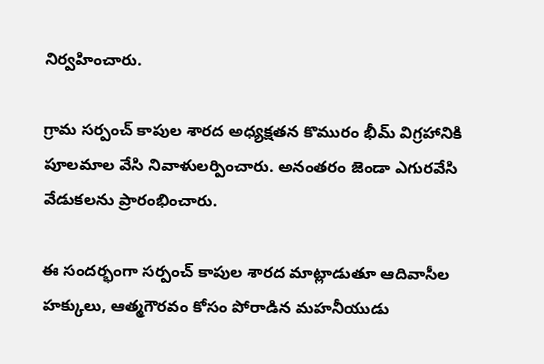నిర్వహించారు.

గ్రామ సర్పంచ్ కాపుల శారద అధ్యక్షతన కొమురం భీమ్ విగ్రహానికి పూలమాల వేసి నివాళులర్పించారు. అనంతరం జెండా ఎగురవేసి వేడుకలను ప్రారంభించారు.

ఈ సందర్భంగా సర్పంచ్ కాపుల శారద మాట్లాడుతూ ఆదివాసీల హక్కులు, ఆత్మగౌరవం కోసం పోరాడిన మహనీయుడు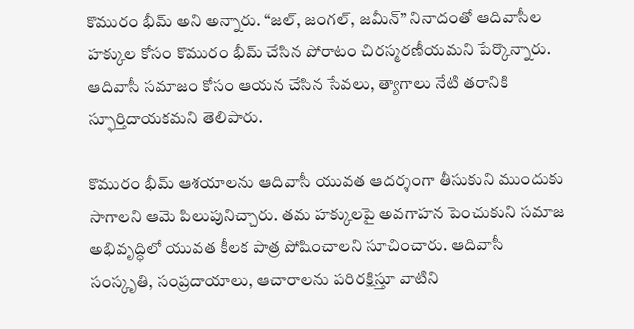కొమురం భీమ్ అని అన్నారు. “జల్, జంగల్, జమీన్” నినాదంతో ఆదివాసీల హక్కుల కోసం కొమురం భీమ్ చేసిన పోరాటం చిరస్మరణీయమని పేర్కొన్నారు. ఆదివాసీ సమాజం కోసం ఆయన చేసిన సేవలు, త్యాగాలు నేటి తరానికి స్ఫూర్తిదాయకమని తెలిపారు.

కొమురం భీమ్ ఆశయాలను ఆదివాసీ యువత ఆదర్శంగా తీసుకుని ముందుకు సాగాలని ఆమె పిలుపునిచ్చారు. తమ హక్కులపై అవగాహన పెంచుకుని సమాజ అభివృద్ధిలో యువత కీలక పాత్ర పోషించాలని సూచించారు. ఆదివాసీ సంస్కృతి, సంప్రదాయాలు, ఆచారాలను పరిరక్షిస్తూ వాటిని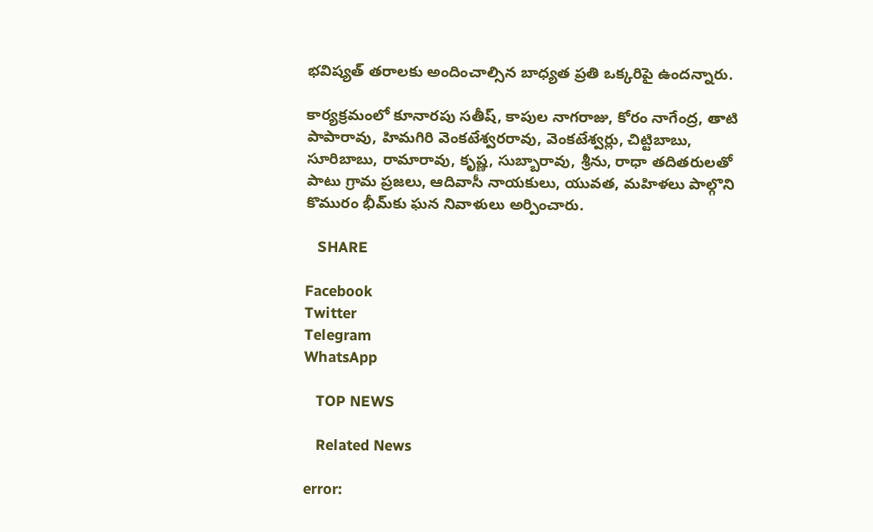భవిష్యత్ తరాలకు అందించాల్సిన బాధ్యత ప్రతి ఒక్కరిపై ఉందన్నారు.

కార్యక్రమంలో కూనారపు సతీష్, కాపుల నాగరాజు, కోరం నాగేంద్ర, తాటి పాపారావు, హిమగిరి వెంకటేశ్వరరావు, వెంకటేశ్వర్లు, చిట్టిబాబు, సూరిబాబు, రామారావు, కృష్ణ, సుబ్బారావు, శ్రీను, రాధా తదితరులతో పాటు గ్రామ ప్రజలు, ఆదివాసీ నాయకులు, యువత, మహిళలు పాల్గొని కొమురం భీమ్‌కు ఘన నివాళులు అర్పించారు.

   SHARE

Facebook
Twitter
Telegram
WhatsApp

   TOP NEWS

   Related News

error: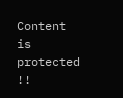Content is protected !!